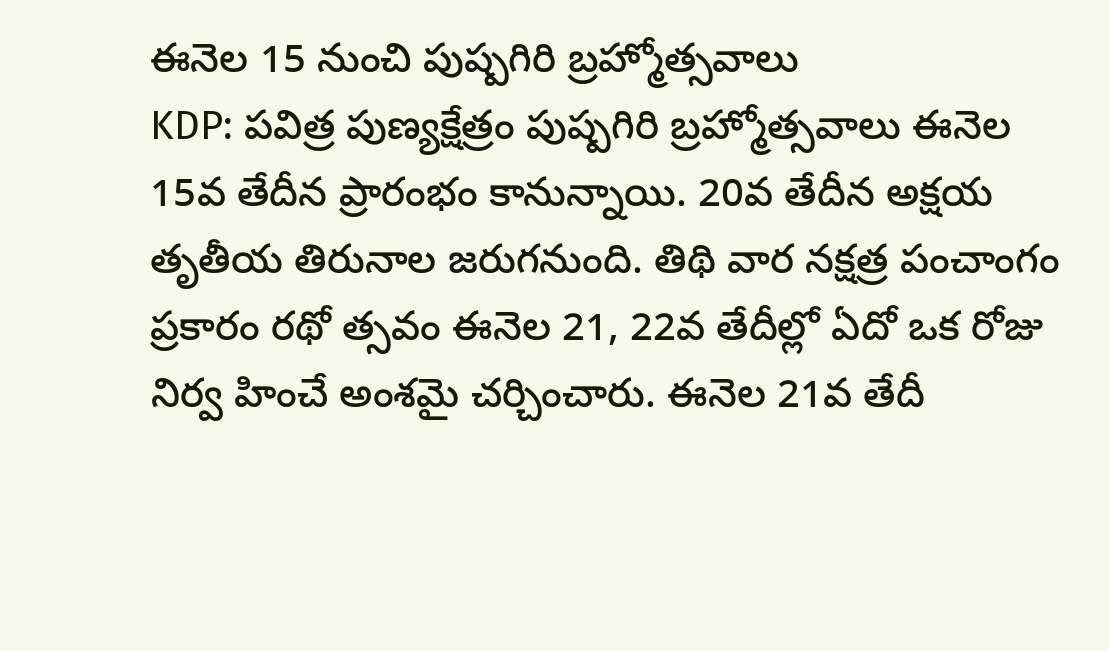ఈనెల 15 నుంచి పుష్పగిరి బ్రహ్మోత్సవాలు
KDP: పవిత్ర పుణ్యక్షేత్రం పుష్పగిరి బ్రహ్మోత్సవాలు ఈనెల 15వ తేదీన ప్రారంభం కానున్నాయి. 20వ తేదీన అక్షయ తృతీయ తిరునాల జరుగనుంది. తిథి వార నక్షత్ర పంచాంగం ప్రకారం రథో త్సవం ఈనెల 21, 22వ తేదీల్లో ఏదో ఒక రోజు నిర్వ హించే అంశమై చర్చించారు. ఈనెల 21వ తేదీ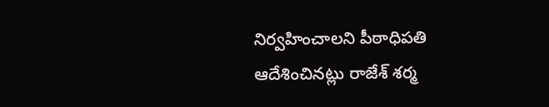నిర్వహించాలని పీఠాధిపతి ఆదేశించినట్లు రాజేశ్ శర్మ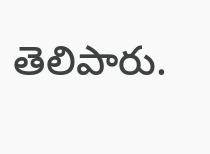తెలిపారు.